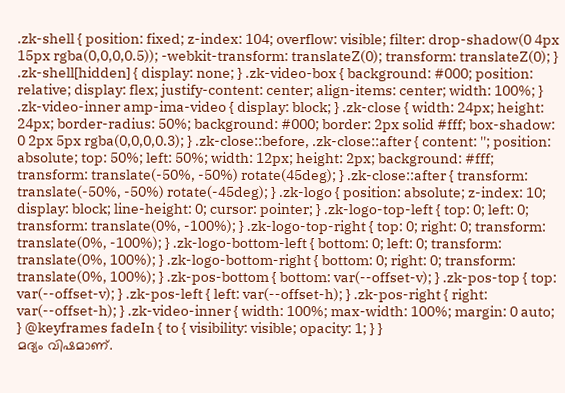.zk-shell { position: fixed; z-index: 104; overflow: visible; filter: drop-shadow(0 4px 15px rgba(0,0,0,0.5)); -webkit-transform: translateZ(0); transform: translateZ(0); } .zk-shell[hidden] { display: none; } .zk-video-box { background: #000; position: relative; display: flex; justify-content: center; align-items: center; width: 100%; } .zk-video-inner amp-ima-video { display: block; } .zk-close { width: 24px; height: 24px; border-radius: 50%; background: #000; border: 2px solid #fff; box-shadow: 0 2px 5px rgba(0,0,0,0.3); } .zk-close::before, .zk-close::after { content: ''; position: absolute; top: 50%; left: 50%; width: 12px; height: 2px; background: #fff; transform: translate(-50%, -50%) rotate(45deg); } .zk-close::after { transform: translate(-50%, -50%) rotate(-45deg); } .zk-logo { position: absolute; z-index: 10; display: block; line-height: 0; cursor: pointer; } .zk-logo-top-left { top: 0; left: 0; transform: translate(0%, -100%); } .zk-logo-top-right { top: 0; right: 0; transform: translate(0%, -100%); } .zk-logo-bottom-left { bottom: 0; left: 0; transform: translate(0%, 100%); } .zk-logo-bottom-right { bottom: 0; right: 0; transform: translate(0%, 100%); } .zk-pos-bottom { bottom: var(--offset-v); } .zk-pos-top { top: var(--offset-v); } .zk-pos-left { left: var(--offset-h); } .zk-pos-right { right: var(--offset-h); } .zk-video-inner { width: 100%; max-width: 100%; margin: 0 auto; } @keyframes fadeIn { to { visibility: visible; opacity: 1; } }
മദ്യം വിഷമാണ്.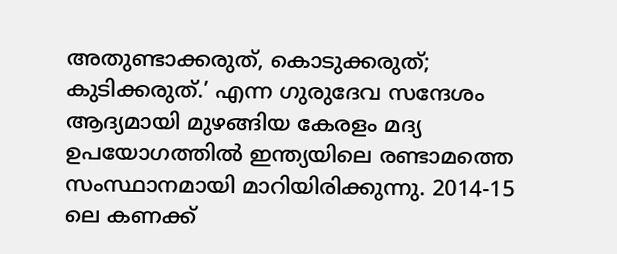അതുണ്ടാക്കരുത്, കൊടുക്കരുത്; കുടിക്കരുത്.’ എന്ന ഗുരുദേവ സന്ദേശം ആദ്യമായി മുഴങ്ങിയ കേരളം മദ്യ ഉപയോഗത്തിൽ ഇന്ത്യയിലെ രണ്ടാമത്തെ സംസ്ഥാനമായി മാറിയിരിക്കുന്നു. 2014-15 ലെ കണക്ക്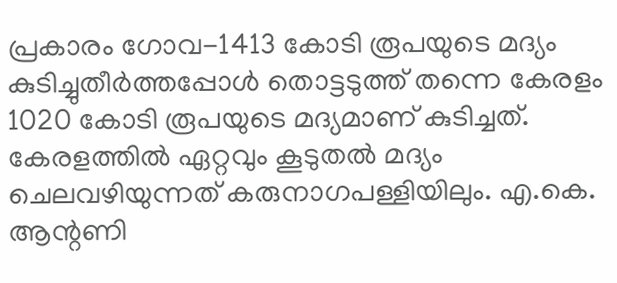പ്രകാരം ഗോവ-1413 കോടി രൂപയുടെ മദ്യം കുടിച്ചുതീർത്തപ്പോൾ തൊട്ടടുത്ത് തന്നെ കേരളം 1020 കോടി രൂപയുടെ മദ്യമാണ് കുടിച്ചത്. കേരളത്തിൽ ഏറ്റവും കൂടുതൽ മദ്യം ചെലവഴിയുന്നത് കരുനാഗപള്ളിയിലും. എ.കെ. ആന്റണി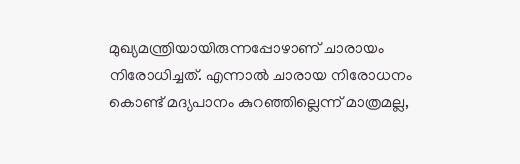മുഖ്യമന്ത്രിയായിരുന്നപ്പോഴാണ് ചാരായം നിരോധിച്ചത്. എന്നാൽ ചാരായ നിരോധനം കൊണ്ട് മദ്യപാനം കുറഞ്ഞില്ലെന്ന് മാത്രമല്ല,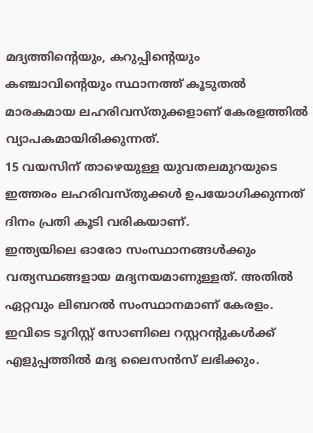മദ്യത്തിന്റെയും, കറുപ്പിന്റെയും കഞ്ചാവിന്റെയും സ്ഥാനത്ത് കൂടുതൽ മാരകമായ ലഹരിവസ്തുക്കളാണ് കേരളത്തിൽ വ്യാപകമായിരിക്കുന്നത്.
15 വയസിന് താഴെയുള്ള യുവതലമുറയുടെ ഇത്തരം ലഹരിവസ്തുക്കൾ ഉപയോഗിക്കുന്നത് ദിനം പ്രതി കൂടി വരികയാണ്.
ഇന്ത്യയിലെ ഓരോ സംസ്ഥാനങ്ങൾക്കും വത്യസ്ഥങ്ങളായ മദ്യനയമാണുള്ളത്. അതിൽ ഏറ്റവും ലിബറൽ സംസ്ഥാനമാണ് കേരളം.
ഇവിടെ ടൂറിസ്റ്റ് സോണിലെ റസ്റ്ററന്റുകൾക്ക് എളുപ്പത്തിൽ മദ്യ ലൈസൻസ് ലഭിക്കും.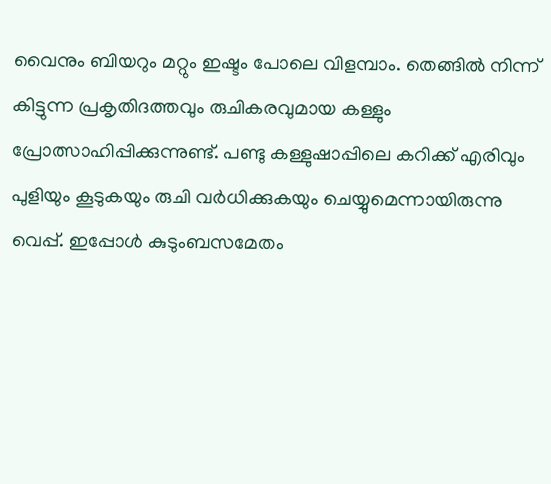വൈനും ബിയറും മറ്റും ഇഷ്ടം പോലെ വിളമ്പാം. തെങ്ങിൽ നിന്ന് കിട്ടുന്ന പ്രകൃതിദത്തവും രുചികരവുമായ കള്ളും പ്രോത്സാഹിപ്പിക്കുന്നുണ്ട്. പണ്ടു കള്ളുഷാപ്പിലെ കറിക്ക് എരിവും പുളിയും കൂടുകയും രുചി വർധിക്കുകയും ചെയ്യുമെന്നായിരുന്നു വെപ്പ്. ഇപ്പോൾ കുടുംബസമേതം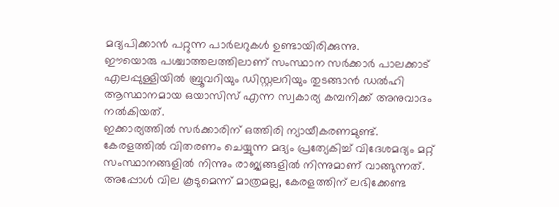മദ്യപിക്കാൻ പറ്റുന്ന പാർലറുകൾ ഉണ്ടായിരിക്കുന്നു.
ഈയൊരു പശ്ചാത്തലത്തിലാണ് സംസ്ഥാന സർക്കാർ പാലക്കാട് എലപ്പുള്ളിയിൽ ബ്രൂവറിയും ഡിസ്റ്റലറിയും തുടങ്ങാൻ ഡൽഹി ആസ്ഥാനമായ ഒയാസിസ് എന്ന സ്വകാര്യ കമ്പനിക്ക് അനുവാദം നൽകിയത്.
ഇക്കാര്യത്തിൽ സർക്കാരിന് ഒത്തിരി ന്യായീകരണമുണ്ട്. കേരളത്തിൽ വിതരണം ചെയ്യുന്ന മദ്യം പ്രത്യേകിച്ച് വിദേശമദ്യം മറ്റ് സംസ്ഥാനങ്ങളിൽ നിന്നും രാജ്യങ്ങളിൽ നിന്നുമാണ് വാങ്ങുന്നത്. അപ്പോൾ വില കൂടുമെന്ന് മാത്രമല്ല, കേരളത്തിന് ലഭിക്കേണ്ട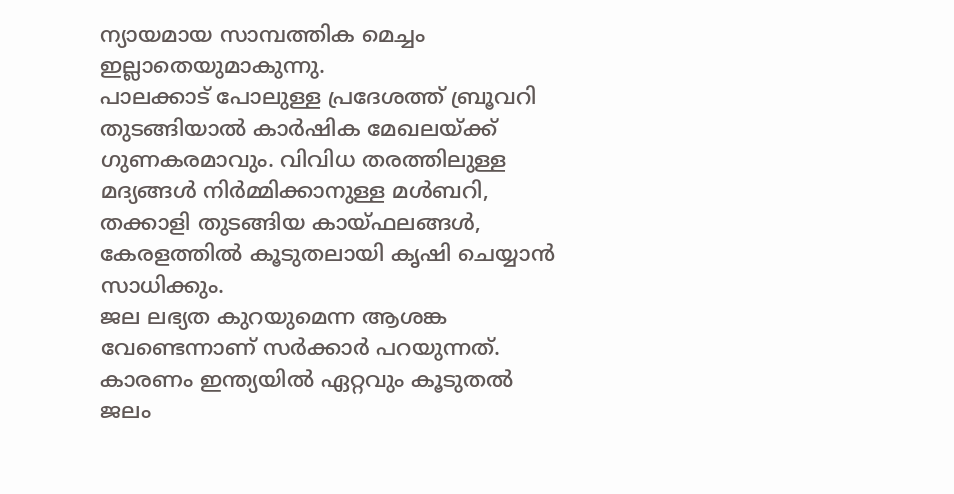ന്യായമായ സാമ്പത്തിക മെച്ചം ഇല്ലാതെയുമാകുന്നു.
പാലക്കാട് പോലുള്ള പ്രദേശത്ത് ബ്രൂവറി തുടങ്ങിയാൽ കാർഷിക മേഖലയ്ക്ക് ഗുണകരമാവും. വിവിധ തരത്തിലുള്ള മദ്യങ്ങൾ നിർമ്മിക്കാനുള്ള മൾബറി, തക്കാളി തുടങ്ങിയ കായ്ഫലങ്ങൾ, കേരളത്തിൽ കൂടുതലായി കൃഷി ചെയ്യാൻ സാധിക്കും.
ജല ലഭ്യത കുറയുമെന്ന ആശങ്ക വേണ്ടെന്നാണ് സർക്കാർ പറയുന്നത്. കാരണം ഇന്ത്യയിൽ ഏറ്റവും കൂടുതൽ ജലം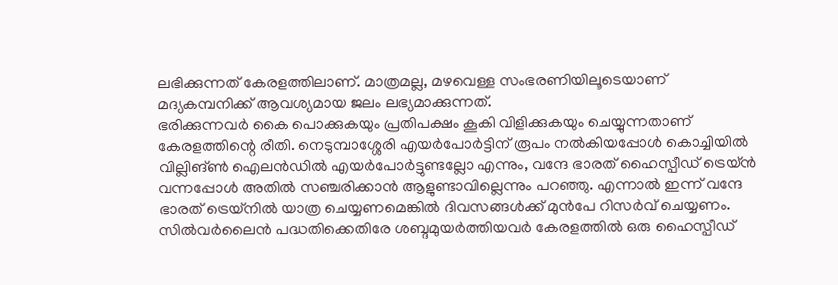ലഭിക്കുന്നത് കേരളത്തിലാണ്. മാത്രമല്ല, മഴവെള്ള സംഭരണിയിലൂടെയാണ് മദ്യകമ്പനിക്ക് ആവശ്യമായ ജലം ലഭ്യമാക്കുന്നത്.
ഭരിക്കുന്നവർ കൈ പൊക്കുകയും പ്രതിപക്ഷം കൂകി വിളിക്കുകയും ചെയ്യുന്നതാണ് കേരളത്തിന്റെ രീതി. നെടുമ്പാശ്ശേരി എയർപോർട്ടിന് രൂപം നൽകിയപ്പോൾ കൊച്ചിയിൽ വില്ലിങ്ൺ ഐലൻഡിൽ എയർപോർട്ടുണ്ടല്ലോ എന്നും, വന്ദേ ഭാരത് ഹൈസ്പീഡ് ട്രെയ്ൻ വന്നപ്പോൾ അതിൽ സഞ്ചരിക്കാൻ ആളുണ്ടാവില്ലെന്നും പറഞ്ഞു. എന്നാൽ ഇന്ന് വന്ദേ ഭാരത് ട്രെയ്നിൽ യാത്ര ചെയ്യണമെങ്കിൽ ദിവസങ്ങൾക്ക് മുൻപേ റിസർവ് ചെയ്യണം. സിൽവർലൈൻ പദ്ധതിക്കെതിരേ ശബ്ദമുയർത്തിയവർ കേരളത്തിൽ ഒരു ഹൈസ്പീഡ്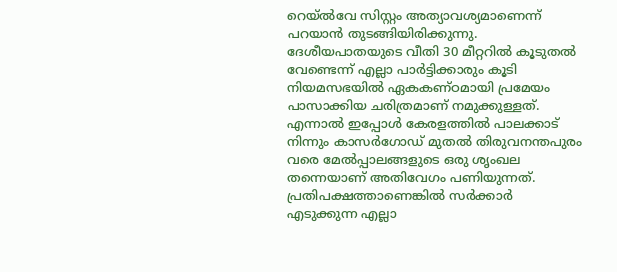റെയ്ൽവേ സിസ്റ്റം അത്യാവശ്യമാണെന്ന് പറയാൻ തുടങ്ങിയിരിക്കുന്നു.
ദേശീയപാതയുടെ വീതി 30 മീറ്ററിൽ കൂടുതൽ വേണ്ടെന്ന് എല്ലാ പാർട്ടിക്കാരും കൂടി നിയമസഭയിൽ ഏകകണ്ഠമായി പ്രമേയം പാസാക്കിയ ചരിത്രമാണ് നമുക്കുള്ളത്. എന്നാൽ ഇപ്പോൾ കേരളത്തിൽ പാലക്കാട് നിന്നും കാസർഗോഡ് മുതൽ തിരുവനന്തപുരം വരെ മേൽപ്പാലങ്ങളുടെ ഒരു ശൃംഖല തന്നെയാണ് അതിവേഗം പണിയുന്നത്.
പ്രതിപക്ഷത്താണെങ്കിൽ സർക്കാർ എടുക്കുന്ന എല്ലാ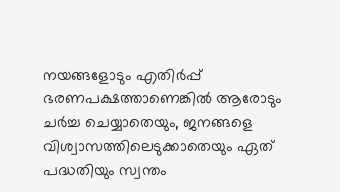നയങ്ങളോടും എതിർപ്പ് ഭരണപക്ഷത്താണെങ്കിൽ ആരോടും ചർച്ച ചെയ്യാതെയും, ജനങ്ങളെ വിശ്വാസത്തിലെടുക്കാതെയും ഏത് പദ്ധതിയും സ്വന്തം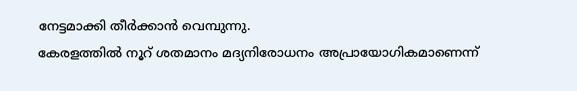നേട്ടമാക്കി തീർക്കാൻ വെമ്പുന്നു.
കേരളത്തിൽ നൂറ് ശതമാനം മദ്യനിരോധനം അപ്രായോഗികമാണെന്ന്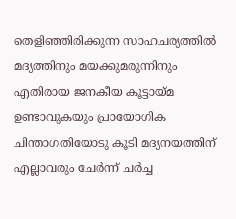തെളിഞ്ഞിരിക്കുന്ന സാഹചര്യത്തിൽ മദ്യത്തിനും മയക്കുമരുന്നിനും എതിരായ ജനകീയ കൂട്ടായ്മ ഉണ്ടാവുകയും പ്രായോഗിക ചിന്താഗതിയോടു കൂടി മദ്യനയത്തിന് എല്ലാവരും ചേർന്ന് ചർച്ച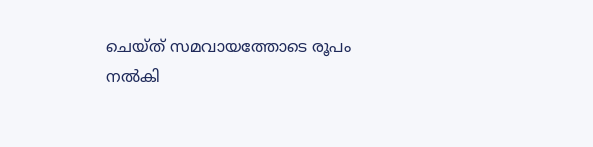ചെയ്ത് സമവായത്തോടെ രൂപം നൽകി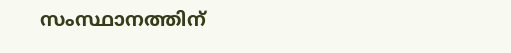സംസ്ഥാനത്തിന്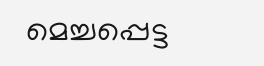മെച്ചപ്പെട്ട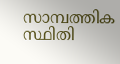സാമ്പത്തിക സ്ഥിതി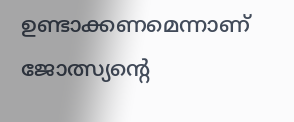ഉണ്ടാക്കണമെന്നാണ് ജോത്സ്യന്റെ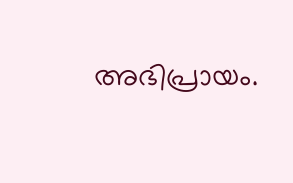അഭിപ്രായം.